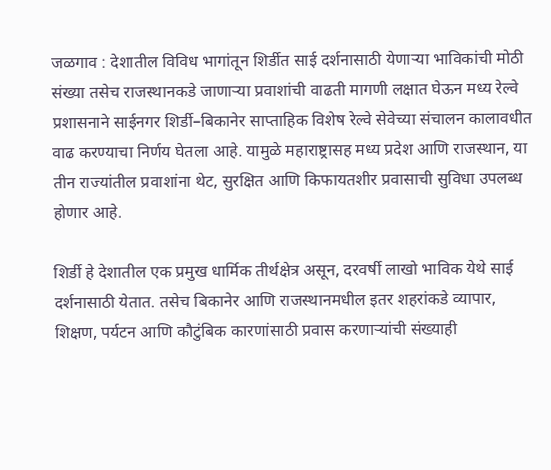जळगाव : देशातील विविध भागांतून शिर्डीत साई दर्शनासाठी येणाऱ्या भाविकांची मोठी संख्या तसेच राजस्थानकडे जाणाऱ्या प्रवाशांची वाढती मागणी लक्षात घेऊन मध्य रेल्वे प्रशासनाने साईनगर शिर्डी–बिकानेर साप्ताहिक विशेष रेल्वे सेवेच्या संचालन कालावधीत वाढ करण्याचा निर्णय घेतला आहे. यामुळे महाराष्ट्रासह मध्य प्रदेश आणि राजस्थान, या तीन राज्यांतील प्रवाशांना थेट, सुरक्षित आणि किफायतशीर प्रवासाची सुविधा उपलब्ध होणार आहे.

शिर्डी हे देशातील एक प्रमुख धार्मिक तीर्थक्षेत्र असून, दरवर्षी लाखो भाविक येथे साई दर्शनासाठी येतात. तसेच बिकानेर आणि राजस्थानमधील इतर शहरांकडे व्यापार, शिक्षण, पर्यटन आणि कौटुंबिक कारणांसाठी प्रवास करणाऱ्यांची संख्याही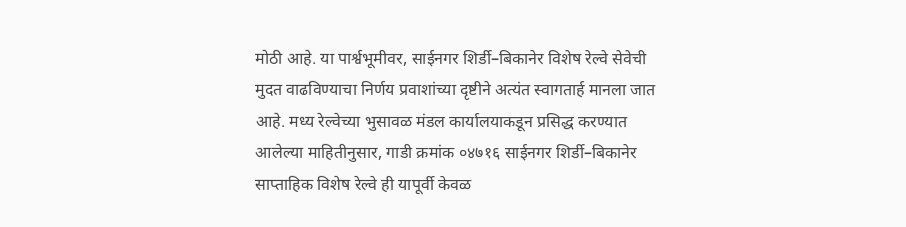मोठी आहे. या पार्श्वभूमीवर, साईनगर शिर्डी–बिकानेर विशेष रेल्वे सेवेची मुदत वाढविण्याचा निर्णय प्रवाशांच्या दृष्टीने अत्यंत स्वागतार्ह मानला जात आहे. मध्य रेल्वेच्या भुसावळ मंडल कार्यालयाकडून प्रसिद्ध करण्यात आलेल्या माहितीनुसार, गाडी क्रमांक ०४७१६ साईनगर शिर्डी–बिकानेर साप्ताहिक विशेष रेल्वे ही यापूर्वी केवळ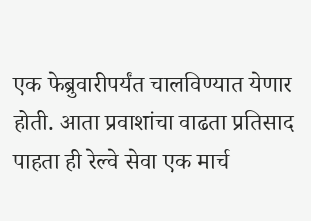एक फेब्रुवारीपर्यंत चालविण्यात येणार होती. आता प्रवाशांचा वाढता प्रतिसाद पाहता ही रेल्वे सेवा एक मार्च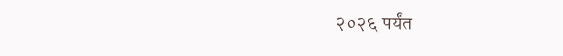२०२६ पर्यंत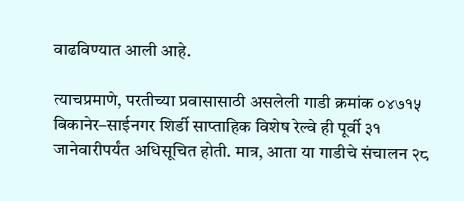वाढविण्यात आली आहे.

त्याचप्रमाणे, परतीच्या प्रवासासाठी असलेली गाडी क्रमांक ०४७१५ बिकानेर–साईनगर शिर्डी साप्ताहिक विशेष रेल्वे ही पूर्वी ३१ जानेवारीपर्यंत अधिसूचित होती. मात्र, आता या गाडीचे संचालन २८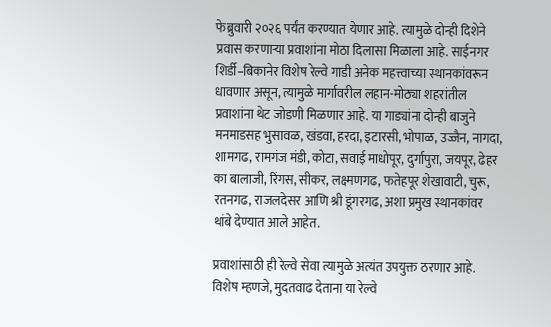फेब्रुवारी २०२६ पर्यंत करण्यात येणार आहे. त्यामुळे दोन्ही दिशेने प्रवास करणाऱ्या प्रवाशांना मोठा दिलासा मिळाला आहे. साईनगर शिर्डी–बिकानेर विशेष रेल्वे गाडी अनेक महत्त्वाच्या स्थानकांवरून धावणार असून, त्यामुळे मार्गावरील लहान-मोठ्या शहरांतील प्रवाशांना थेट जोडणी मिळणार आहे. या गाड्यांना दोन्ही बाजुने मनमाडसह भुसावळ, खंडवा, हरदा, इटारसी, भोपाळ, उज्जैन, नागदा, शामगढ, रामगंज मंडी, कोटा, सवाई माधोपूर, दुर्गापुरा, जयपूर, ढेहर का बालाजी, रिंगस, सीकर, लक्ष्मणगढ, फतेहपूर शेखावाटी, चुरू, रतनगढ, राजलदेसर आणि श्री डूंगरगढ, अशा प्रमुख स्थानकांवर थांबे देण्यात आले आहेत.

प्रवाशांसाठी ही रेल्वे सेवा त्यामुळे अत्यंत उपयुक्त ठरणार आहे. विशेष म्हणजे, मुदतवाढ देताना या रेल्वे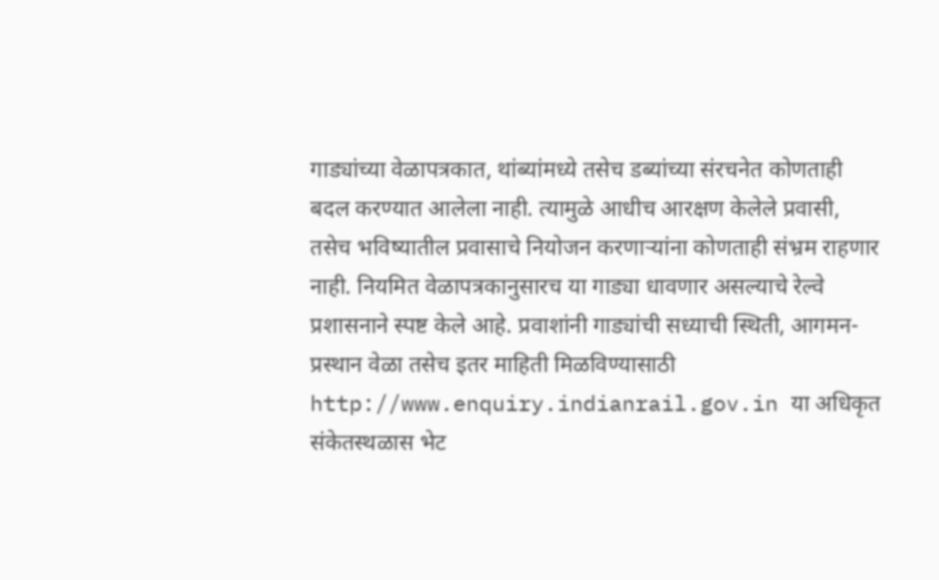गाड्यांच्या वेळापत्रकात, थांब्यांमध्ये तसेच डब्यांच्या संरचनेत कोणताही बदल करण्यात आलेला नाही. त्यामुळे आधीच आरक्षण केलेले प्रवासी, तसेच भविष्यातील प्रवासाचे नियोजन करणाऱ्यांना कोणताही संभ्रम राहणार नाही. नियमित वेळापत्रकानुसारच या गाड्या धावणार असल्याचे रेल्वे प्रशासनाने स्पष्ट केले आहे. प्रवाशांनी गाड्यांची सध्याची स्थिती, आगमन-प्रस्थान वेळा तसेच इतर माहिती मिळविण्यासाठी http://www.enquiry.indianrail.gov.in या अधिकृत संकेतस्थळास भेट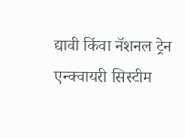द्यावी किंवा नॅशनल ट्रेन एन्क्वायरी सिस्टीम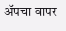अ‍ॅपचा वापर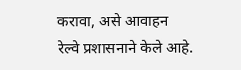करावा, असे आवाहन रेल्वे प्रशासनाने केले आहे.